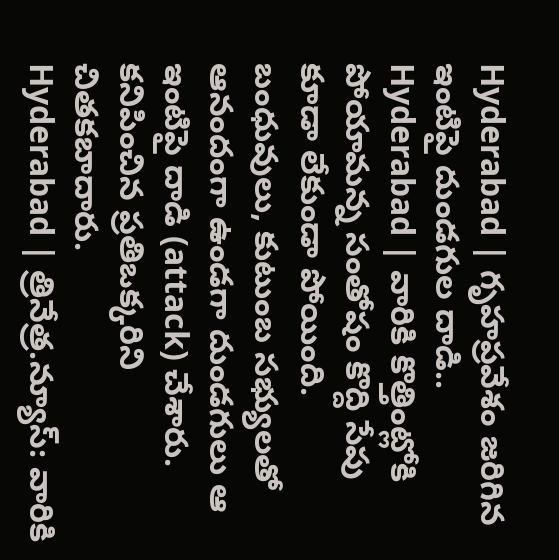Hyderabad | గృహప్రవేశం జరిగిన ఇంటిపై దుండగుల దాడి..
Hyderabad | వారికి కొత్తింట్లోకి పోయామన్న సంతోషం కొద్ది సేపు కూడా లేకుండా పోయింది. బంధువులు, కుటుంబ సభ్యులతో ఆనందంగా ఉండగా దుండగులు ఆ ఇంటిపై దాడి (attack) చేశారు. కనిపించిన ప్రతిఒక్కరిని చితకబాదారు.
Hyderabad | త్రినేత్ర.న్యూస్: వారికి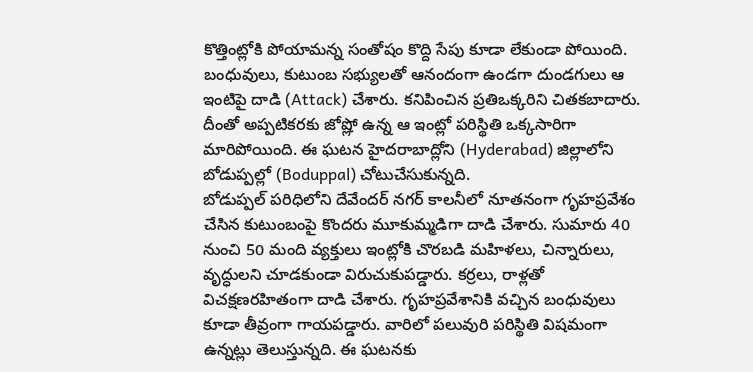కొత్తింట్లోకి పోయామన్న సంతోషం కొద్ది సేపు కూడా లేకుండా పోయింది. బంధువులు, కుటుంబ సభ్యులతో ఆనందంగా ఉండగా దుండగులు ఆ ఇంటిపై దాడి (Attack) చేశారు. కనిపించిన ప్రతిఒక్కరిని చితకబాదారు. దీంతో అప్పటికరకు జోష్లో ఉన్న ఆ ఇంట్లో పరిస్థితి ఒక్కసారిగా మారిపోయింది. ఈ ఘటన హైదరాబాద్లోని (Hyderabad) జిల్లాలోని బోడుప్పల్లో (Boduppal) చోటుచేసుకున్నది.
బోడుప్పల్ పరిధిలోని దేవేందర్ నగర్ కాలనీలో నూతనంగా గృహప్రవేశం చేసిన కుటుంబంపై కొందరు మూకుమ్మడిగా దాడి చేశారు. సుమారు 40 నుంచి 50 మంది వ్యక్తులు ఇంట్లోకి చొరబడి మహిళలు, చిన్నారులు, వృద్ధులని చూడకుండా విరుచుకుపడ్డారు. కర్రలు, రాళ్లతో విచక్షణరహితంగా దాడి చేశారు. గృహప్రవేశానికి వచ్చిన బంధువులు కూడా తీవ్రంగా గాయపడ్డారు. వారిలో పలువురి పరిస్థితి విషమంగా ఉన్నట్లు తెలుస్తున్నది. ఈ ఘటనకు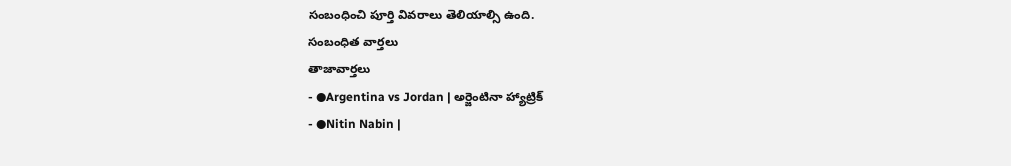సంబంధించి పూర్తి వివరాలు తెలియాల్సి ఉంది.
సంబంధిత వార్తలు
తాజావార్తలు
- ●Argentina vs Jordan | అర్జెంటినా హ్యాట్రిక్
- ●Nitin Nabin |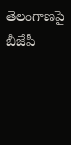తెలంగాణపై బీజేపీ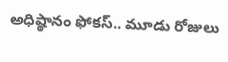అధిష్ఠానం ఫోకస్.. మూడు రోజులు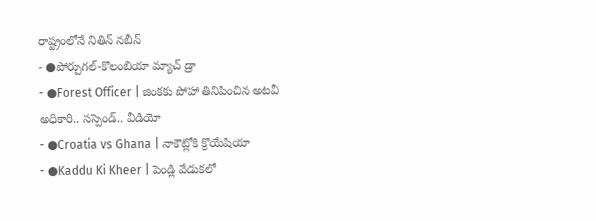రాష్ట్రంలోనే నితిన్ నబీన్
- ●పోర్చుగల్-కొలంబియా మ్యాచ్ డ్రా
- ●Forest Officer | జింకకు పోహా తినిపించిన అటవీ అధికారి.. సస్పెండ్.. వీడియో
- ●Croatia vs Ghana | నాకౌట్లోకి క్రొయేషియా
- ●Kaddu Ki Kheer | పెండ్లి వేడుకలో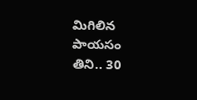మిగిలిన పాయసం తిని.. 30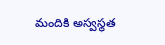మందికి అస్వస్థత